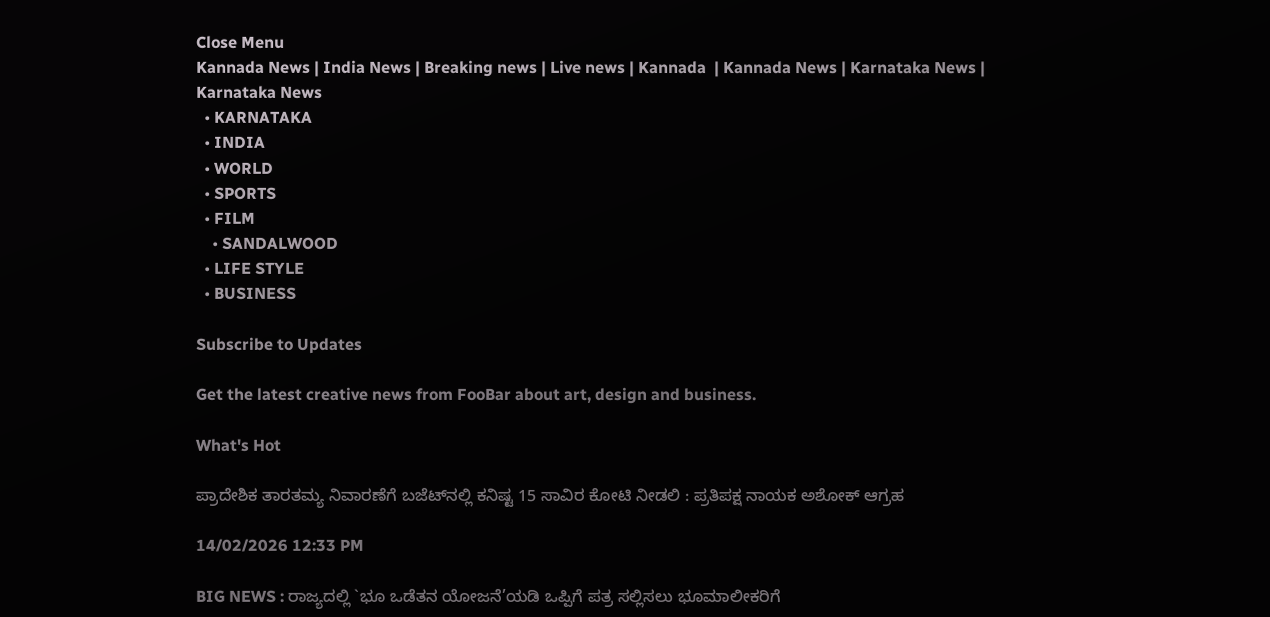Close Menu
Kannada News | India News | Breaking news | Live news | Kannada  | Kannada News | Karnataka News | Karnataka News
  • KARNATAKA
  • INDIA
  • WORLD
  • SPORTS
  • FILM
    • SANDALWOOD
  • LIFE STYLE
  • BUSINESS

Subscribe to Updates

Get the latest creative news from FooBar about art, design and business.

What's Hot

ಪ್ರಾದೇಶಿಕ ತಾರತಮ್ಯ ನಿವಾರಣೆಗೆ ಬಜೆಟ್‌ನಲ್ಲಿ ಕನಿಷ್ಟ 15 ಸಾವಿರ ಕೋಟಿ ನೀಡಲಿ : ಪ್ರತಿಪಕ್ಷ ನಾಯಕ ಅಶೋಕ್‌ ಆಗ್ರಹ

14/02/2026 12:33 PM

BIG NEWS : ರಾಜ್ಯದಲ್ಲಿ `ಭೂ ಒಡೆತನ ಯೋಜನೆ’ಯಡಿ ಒಪ್ಪಿಗೆ ಪತ್ರ ಸಲ್ಲಿಸಲು ಭೂಮಾಲೀಕರಿಗೆ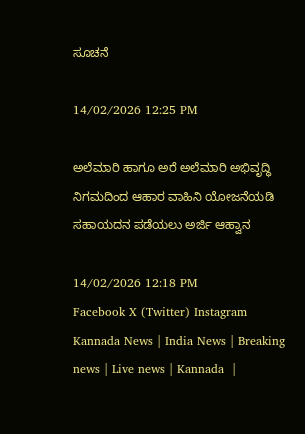ಸೂಚನೆ

14/02/2026 12:25 PM

ಅಲೆಮಾರಿ ಹಾಗೂ ಅರೆ ಅಲೆಮಾರಿ ಅಭಿವೃದ್ಧಿ ನಿಗಮದಿಂದ ಆಹಾರ ವಾಹಿನಿ ಯೋಜನೆಯಡಿ ಸಹಾಯದನ ಪಡೆಯಲು ಅರ್ಜಿ ಆಹ್ವಾನ

14/02/2026 12:18 PM
Facebook X (Twitter) Instagram
Kannada News | India News | Breaking news | Live news | Kannada  |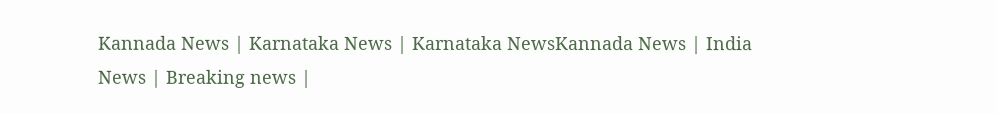Kannada News | Karnataka News | Karnataka NewsKannada News | India News | Breaking news |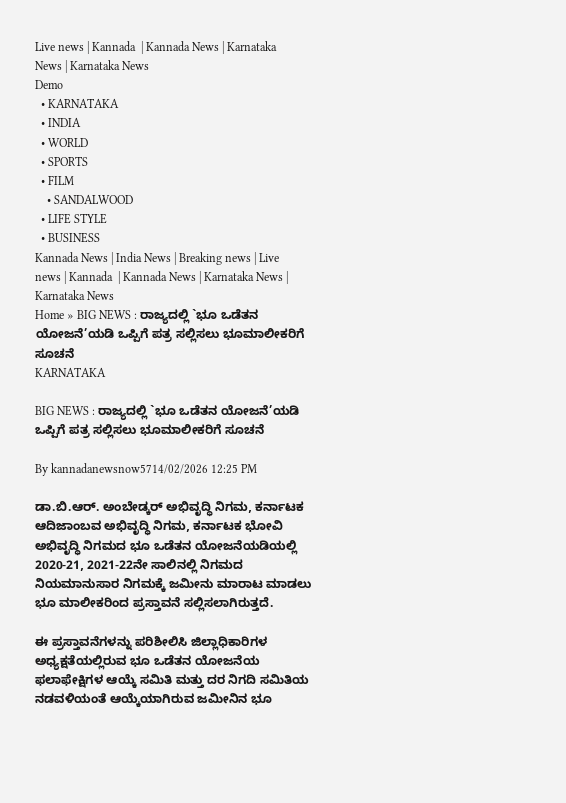Live news | Kannada  | Kannada News | Karnataka News | Karnataka News
Demo
  • KARNATAKA
  • INDIA
  • WORLD
  • SPORTS
  • FILM
    • SANDALWOOD
  • LIFE STYLE
  • BUSINESS
Kannada News | India News | Breaking news | Live news | Kannada  | Kannada News | Karnataka News | Karnataka News
Home » BIG NEWS : ರಾಜ್ಯದಲ್ಲಿ `ಭೂ ಒಡೆತನ ಯೋಜನೆ’ಯಡಿ ಒಪ್ಪಿಗೆ ಪತ್ರ ಸಲ್ಲಿಸಲು ಭೂಮಾಲೀಕರಿಗೆ ಸೂಚನೆ
KARNATAKA

BIG NEWS : ರಾಜ್ಯದಲ್ಲಿ `ಭೂ ಒಡೆತನ ಯೋಜನೆ’ಯಡಿ ಒಪ್ಪಿಗೆ ಪತ್ರ ಸಲ್ಲಿಸಲು ಭೂಮಾಲೀಕರಿಗೆ ಸೂಚನೆ

By kannadanewsnow5714/02/2026 12:25 PM

ಡಾ.ಬಿ.ಆರ್. ಅಂಬೇಡ್ಕರ್ ಅಭಿವೃದ್ಧಿ ನಿಗಮ, ಕರ್ನಾಟಕ ಆದಿಜಾಂಬವ ಅಭಿವೃದ್ಧಿ ನಿಗಮ, ಕರ್ನಾಟಕ ಭೋವಿ ಅಭಿವೃದ್ಧಿ ನಿಗಮದ ಭೂ ಒಡೆತನ ಯೋಜನೆಯಡಿಯಲ್ಲಿ 2020-21, 2021-22ನೇ ಸಾಲಿನಲ್ಲಿ ನಿಗಮದ ನಿಯಮಾನುಸಾರ ನಿಗಮಕ್ಕೆ ಜಮೀನು ಮಾರಾಟ ಮಾಡಲು ಭೂ ಮಾಲೀಕರಿಂದ ಪ್ರಸ್ತಾವನೆ ಸಲ್ಲಿಸಲಾಗಿರುತ್ತದೆ.

ಈ ಪ್ರಸ್ತಾವನೆಗಳನ್ನು ಪರಿಶೀಲಿಸಿ ಜಿಲ್ಲಾಧಿಕಾರಿಗಳ ಅಧ್ಯಕ್ಷತೆಯಲ್ಲಿರುವ ಭೂ ಒಡೆತನ ಯೋಜನೆಯ ಫಲಾಫೇಕ್ಷಿಗಳ ಆಯ್ಕೆ ಸಮಿತಿ ಮತ್ತು ದರ ನಿಗದಿ ಸಮಿತಿಯ ನಡವಳಿಯಂತೆ ಆಯ್ಕೆಯಾಗಿರುವ ಜಮೀನಿನ ಭೂ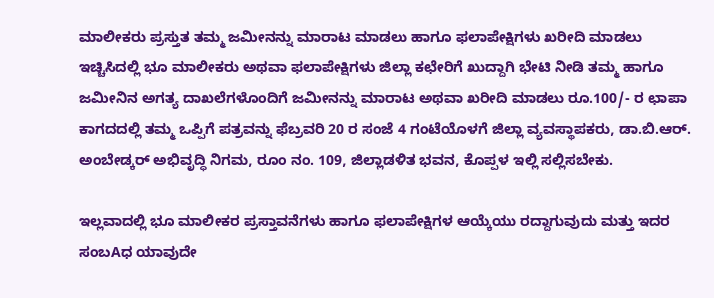ಮಾಲೀಕರು ಪ್ರಸ್ತುತ ತಮ್ಮ ಜಮೀನನ್ನು ಮಾರಾಟ ಮಾಡಲು ಹಾಗೂ ಫಲಾಪೇಕ್ಷಿಗಳು ಖರೀದಿ ಮಾಡಲು ಇಚ್ಚಿಸಿದಲ್ಲಿ ಭೂ ಮಾಲೀಕರು ಅಥವಾ ಫಲಾಪೇಕ್ಷಿಗಳು ಜಿಲ್ಲಾ ಕಛೇರಿಗೆ ಖುದ್ದಾಗಿ ಭೇಟಿ ನೀಡಿ ತಮ್ಮ ಹಾಗೂ ಜಮೀನಿನ ಅಗತ್ಯ ದಾಖಲೆಗಳೊಂದಿಗೆ ಜಮೀನನ್ನು ಮಾರಾಟ ಅಥವಾ ಖರೀದಿ ಮಾಡಲು ರೂ.100/- ರ ಛಾಪಾ ಕಾಗದದಲ್ಲಿ ತಮ್ಮ ಒಪ್ಪಿಗೆ ಪತ್ರವನ್ನು ಫೆಬ್ರವರಿ 20 ರ ಸಂಜೆ 4 ಗಂಟೆಯೊಳಗೆ ಜಿಲ್ಲಾ ವ್ಯವಸ್ಥಾಪಕರು, ಡಾ.ಬಿ.ಆರ್. ಅಂಬೇಡ್ಕರ್ ಅಭಿವೃದ್ಧಿ ನಿಗಮ, ರೂಂ ನಂ. 109, ಜಿಲ್ಲಾಡಳಿತ ಭವನ, ಕೊಪ್ಪಳ ಇಲ್ಲಿ ಸಲ್ಲಿಸಬೇಕು.

ಇಲ್ಲವಾದಲ್ಲಿ ಭೂ ಮಾಲೀಕರ ಪ್ರಸ್ತಾವನೆಗಳು ಹಾಗೂ ಫಲಾಪೇಕ್ಷಿಗಳ ಆಯ್ಕೆಯು ರದ್ದಾಗುವುದು ಮತ್ತು ಇದರ ಸಂಬAಧ ಯಾವುದೇ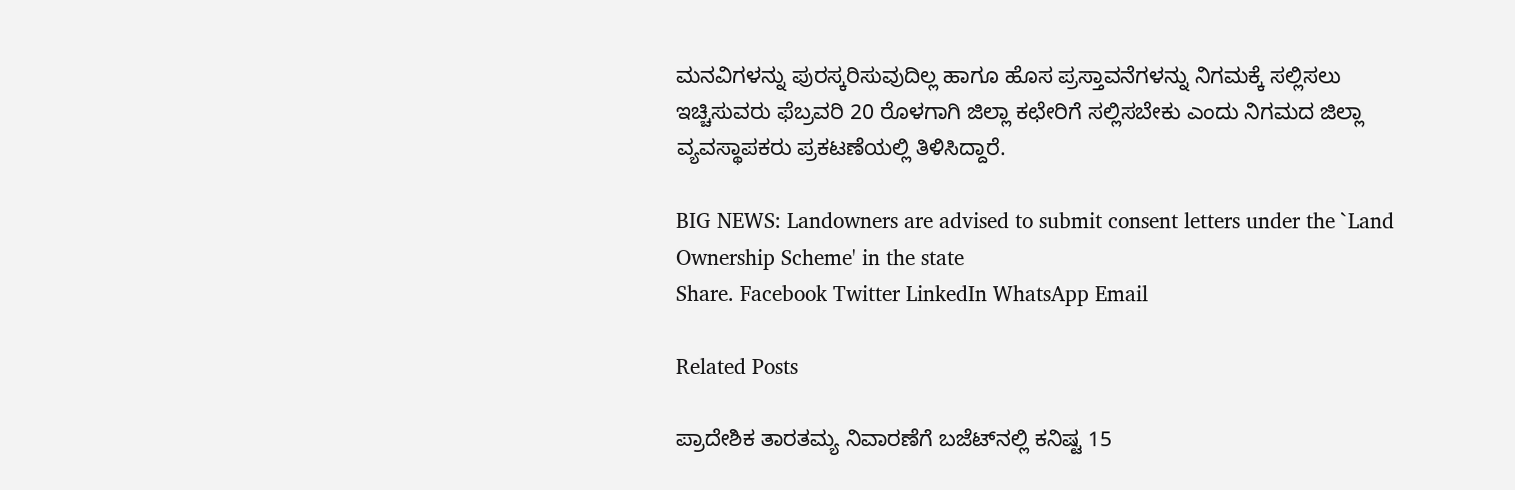ಮನವಿಗಳನ್ನು ಪುರಸ್ಕರಿಸುವುದಿಲ್ಲ ಹಾಗೂ ಹೊಸ ಪ್ರಸ್ತಾವನೆಗಳನ್ನು ನಿಗಮಕ್ಕೆ ಸಲ್ಲಿಸಲು ಇಚ್ಚಿಸುವರು ಫೆಬ್ರವರಿ 20 ರೊಳಗಾಗಿ ಜಿಲ್ಲಾ ಕಛೇರಿಗೆ ಸಲ್ಲಿಸಬೇಕು ಎಂದು ನಿಗಮದ ಜಿಲ್ಲಾ ವ್ಯವಸ್ಥಾಪಕರು ಪ್ರಕಟಣೆಯಲ್ಲಿ ತಿಳಿಸಿದ್ದಾರೆ.

BIG NEWS: Landowners are advised to submit consent letters under the `Land Ownership Scheme' in the state
Share. Facebook Twitter LinkedIn WhatsApp Email

Related Posts

ಪ್ರಾದೇಶಿಕ ತಾರತಮ್ಯ ನಿವಾರಣೆಗೆ ಬಜೆಟ್‌ನಲ್ಲಿ ಕನಿಷ್ಟ 15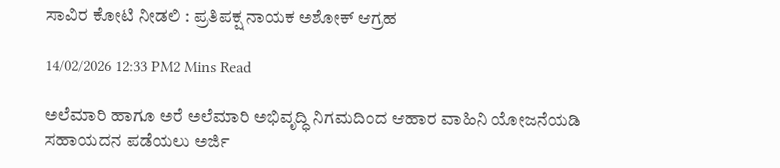ಸಾವಿರ ಕೋಟಿ ನೀಡಲಿ : ಪ್ರತಿಪಕ್ಷ ನಾಯಕ ಅಶೋಕ್‌ ಆಗ್ರಹ

14/02/2026 12:33 PM2 Mins Read

ಅಲೆಮಾರಿ ಹಾಗೂ ಅರೆ ಅಲೆಮಾರಿ ಅಭಿವೃದ್ಧಿ ನಿಗಮದಿಂದ ಆಹಾರ ವಾಹಿನಿ ಯೋಜನೆಯಡಿ ಸಹಾಯದನ ಪಡೆಯಲು ಅರ್ಜಿ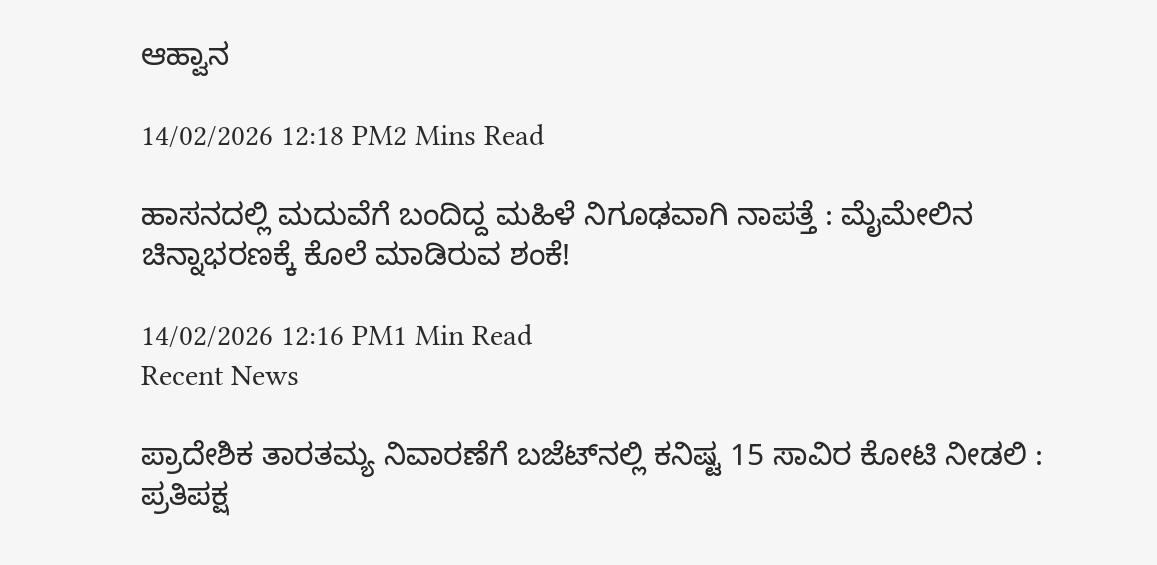ಆಹ್ವಾನ

14/02/2026 12:18 PM2 Mins Read

ಹಾಸನದಲ್ಲಿ ಮದುವೆಗೆ ಬಂದಿದ್ದ ಮಹಿಳೆ ನಿಗೂಢವಾಗಿ ನಾಪತ್ತೆ : ಮೈಮೇಲಿನ ಚಿನ್ನಾಭರಣಕ್ಕೆ ಕೊಲೆ ಮಾಡಿರುವ ಶಂಕೆ!

14/02/2026 12:16 PM1 Min Read
Recent News

ಪ್ರಾದೇಶಿಕ ತಾರತಮ್ಯ ನಿವಾರಣೆಗೆ ಬಜೆಟ್‌ನಲ್ಲಿ ಕನಿಷ್ಟ 15 ಸಾವಿರ ಕೋಟಿ ನೀಡಲಿ : ಪ್ರತಿಪಕ್ಷ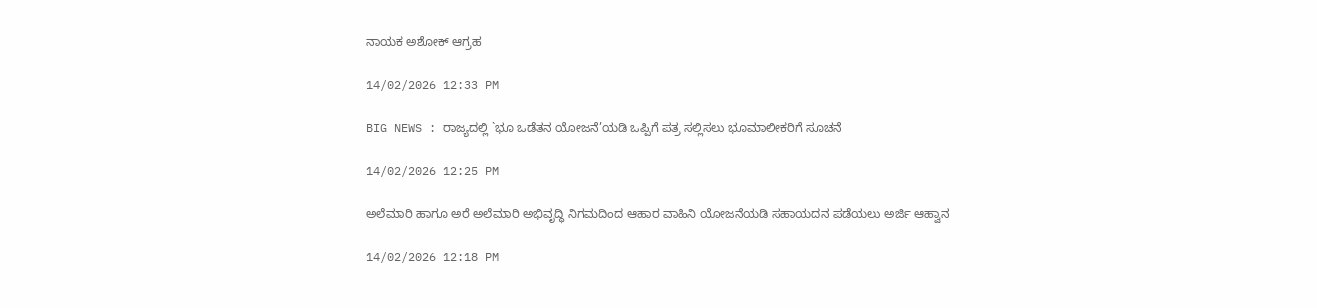ನಾಯಕ ಅಶೋಕ್‌ ಆಗ್ರಹ

14/02/2026 12:33 PM

BIG NEWS : ರಾಜ್ಯದಲ್ಲಿ `ಭೂ ಒಡೆತನ ಯೋಜನೆ’ಯಡಿ ಒಪ್ಪಿಗೆ ಪತ್ರ ಸಲ್ಲಿಸಲು ಭೂಮಾಲೀಕರಿಗೆ ಸೂಚನೆ

14/02/2026 12:25 PM

ಅಲೆಮಾರಿ ಹಾಗೂ ಅರೆ ಅಲೆಮಾರಿ ಅಭಿವೃದ್ಧಿ ನಿಗಮದಿಂದ ಆಹಾರ ವಾಹಿನಿ ಯೋಜನೆಯಡಿ ಸಹಾಯದನ ಪಡೆಯಲು ಅರ್ಜಿ ಆಹ್ವಾನ

14/02/2026 12:18 PM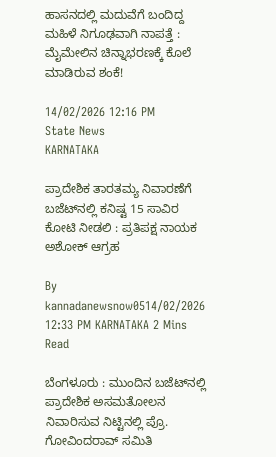ಹಾಸನದಲ್ಲಿ ಮದುವೆಗೆ ಬಂದಿದ್ದ ಮಹಿಳೆ ನಿಗೂಢವಾಗಿ ನಾಪತ್ತೆ : ಮೈಮೇಲಿನ ಚಿನ್ನಾಭರಣಕ್ಕೆ ಕೊಲೆ ಮಾಡಿರುವ ಶಂಕೆ!

14/02/2026 12:16 PM
State News
KARNATAKA

ಪ್ರಾದೇಶಿಕ ತಾರತಮ್ಯ ನಿವಾರಣೆಗೆ ಬಜೆಟ್‌ನಲ್ಲಿ ಕನಿಷ್ಟ 15 ಸಾವಿರ ಕೋಟಿ ನೀಡಲಿ : ಪ್ರತಿಪಕ್ಷ ನಾಯಕ ಅಶೋಕ್‌ ಆಗ್ರಹ

By kannadanewsnow0514/02/2026 12:33 PM KARNATAKA 2 Mins Read

ಬೆಂಗಳೂರು : ಮುಂದಿನ ಬಜೆಟ್‌ನಲ್ಲಿ ಪ್ರಾದೇಶಿಕ ಅಸಮತೋಲನ ನಿವಾರಿಸುವ ನಿಟ್ಟಿನಲ್ಲಿ ಪ್ರೊ. ಗೋವಿಂದರಾವ್‌ ಸಮಿತಿ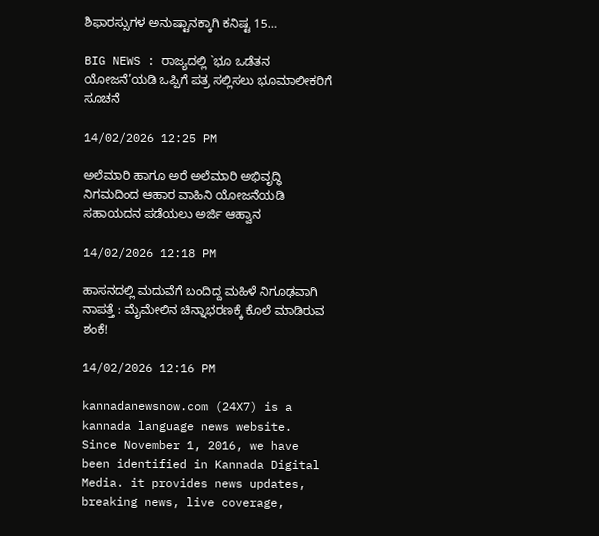ಶಿಫಾರಸ್ಸುಗಳ ಅನುಷ್ಟಾನಕ್ಕಾಗಿ ಕನಿಷ್ಟ 15…

BIG NEWS : ರಾಜ್ಯದಲ್ಲಿ `ಭೂ ಒಡೆತನ ಯೋಜನೆ’ಯಡಿ ಒಪ್ಪಿಗೆ ಪತ್ರ ಸಲ್ಲಿಸಲು ಭೂಮಾಲೀಕರಿಗೆ ಸೂಚನೆ

14/02/2026 12:25 PM

ಅಲೆಮಾರಿ ಹಾಗೂ ಅರೆ ಅಲೆಮಾರಿ ಅಭಿವೃದ್ಧಿ ನಿಗಮದಿಂದ ಆಹಾರ ವಾಹಿನಿ ಯೋಜನೆಯಡಿ ಸಹಾಯದನ ಪಡೆಯಲು ಅರ್ಜಿ ಆಹ್ವಾನ

14/02/2026 12:18 PM

ಹಾಸನದಲ್ಲಿ ಮದುವೆಗೆ ಬಂದಿದ್ದ ಮಹಿಳೆ ನಿಗೂಢವಾಗಿ ನಾಪತ್ತೆ : ಮೈಮೇಲಿನ ಚಿನ್ನಾಭರಣಕ್ಕೆ ಕೊಲೆ ಮಾಡಿರುವ ಶಂಕೆ!

14/02/2026 12:16 PM

kannadanewsnow.com (24X7) is a kannada language news website. Since November 1, 2016, we have been identified in Kannada Digital Media. it provides news updates, breaking news, live coverage,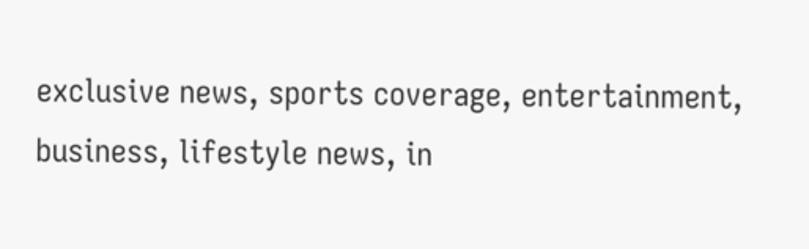exclusive news, sports coverage, entertainment, business, lifestyle news, in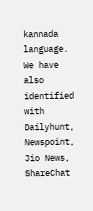kannada language. We have also identified with Dailyhunt, Newspoint, Jio News, ShareChat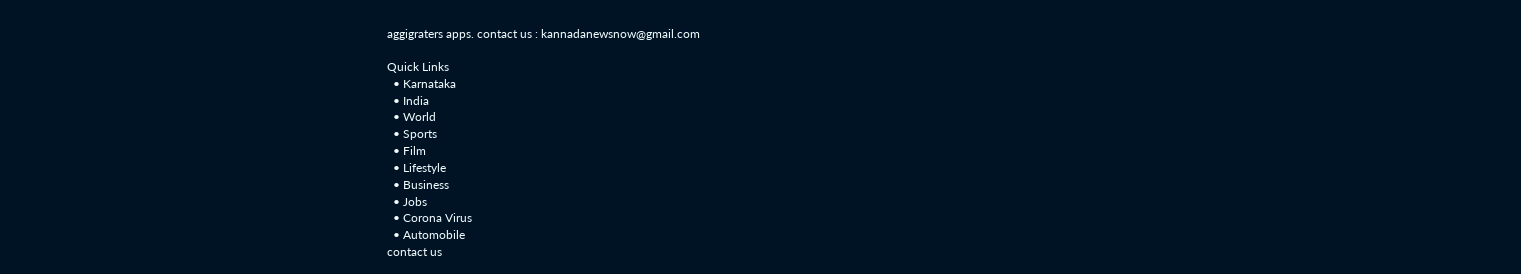aggigraters apps. contact us : kannadanewsnow@gmail.com

Quick Links
  • Karnataka
  • India
  • World
  • Sports
  • Film
  • Lifestyle
  • Business
  • Jobs
  • Corona Virus
  • Automobile
contact us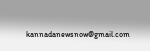kannadanewsnow@gmail.com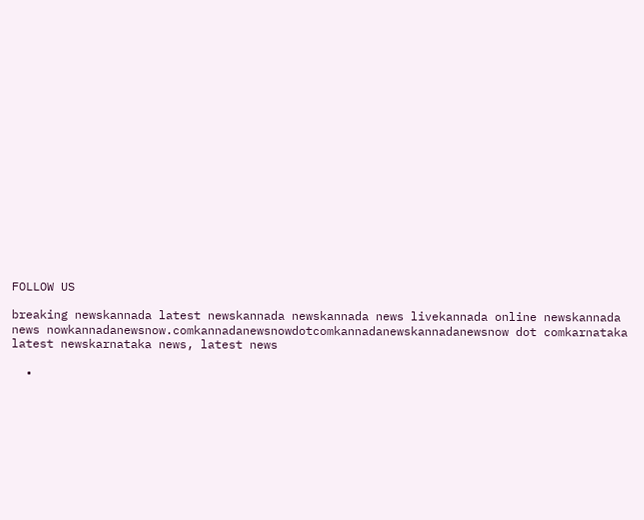FOLLOW US

breaking newskannada latest newskannada newskannada news livekannada online newskannada news nowkannadanewsnow.comkannadanewsnowdotcomkannadanewskannadanewsnow dot comkarnataka latest newskarnataka news, latest news

  •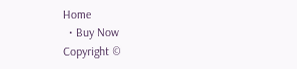Home
  • Buy Now
Copyright ©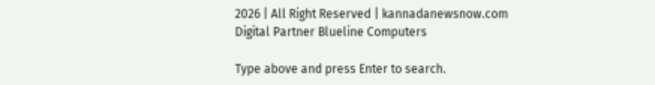2026 | All Right Reserved | kannadanewsnow.com
Digital Partner Blueline Computers

Type above and press Enter to search.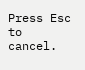Press Esc to cancel.